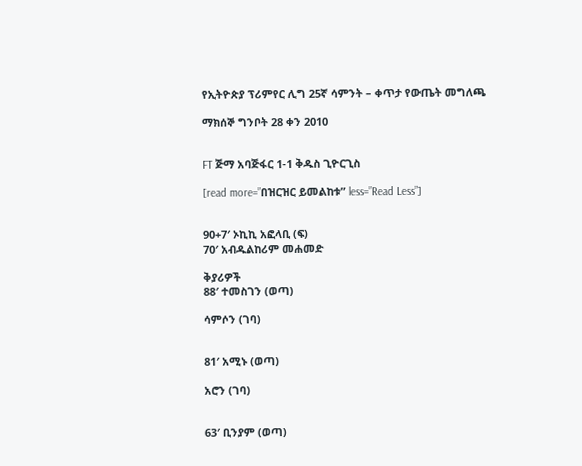የኢትዮጵያ ፕሪምየር ሊግ 25ኛ ሳምንት – ቀጥታ የውጤት መግለጫ

ማክሰኞ ግንቦት 28 ቀን 2010


FT ጅማ አባጅፋር 1-1 ቅዱስ ጊዮርጊስ

[read more=”በዝርዝር ይመልከቱ” less=”Read Less”]


90+7′ ኦኪኪ አፎላቢ (ፍ)
70′ አብዱልከሪም መሐመድ

ቅያሪዎች
88′ ተመስገን (ወጣ)

ሳምሶን (ገባ)


81′ አሚኑ (ወጣ)

አሮን (ገባ)


63′ ቢንያም (ወጣ)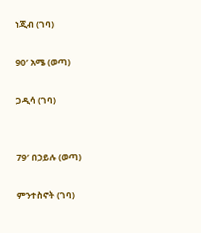ነጂብ (ገባ)

90′ አሜ (ወጣ)

ጋዲሳ (ገባ)


79′ በኃይሉ (ወጣ)

ምንተስኖት (ገባ)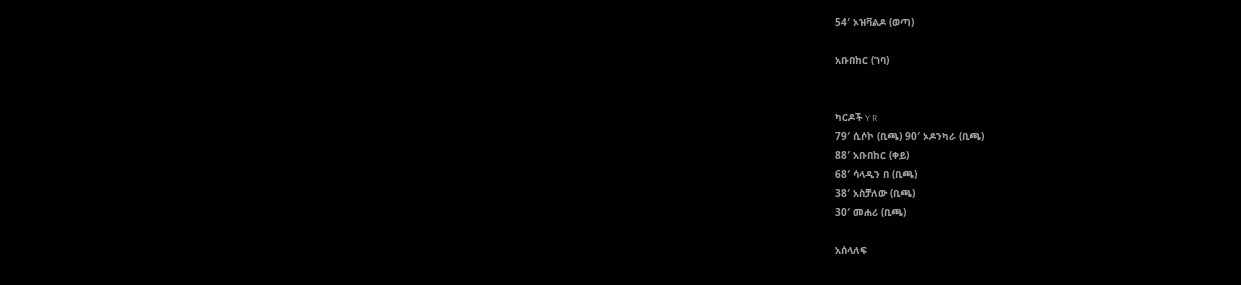54′ ኦዝቫልዶ (ወጣ)

አቡበከር (ገባ)


ካርዶች Y R
79′ ሲሶኮ (ቢጫ) 90′ ኦዶንካራ (ቢጫ)
88′ አቡበከር (ቀይ)
68′ ሳላዲን በ (ቢጫ)
38′ አስቻለው (ቢጫ)
30′ መሐሪ (ቢጫ)

አሰላለፍ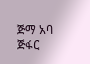ጅማ አባ ጅፋር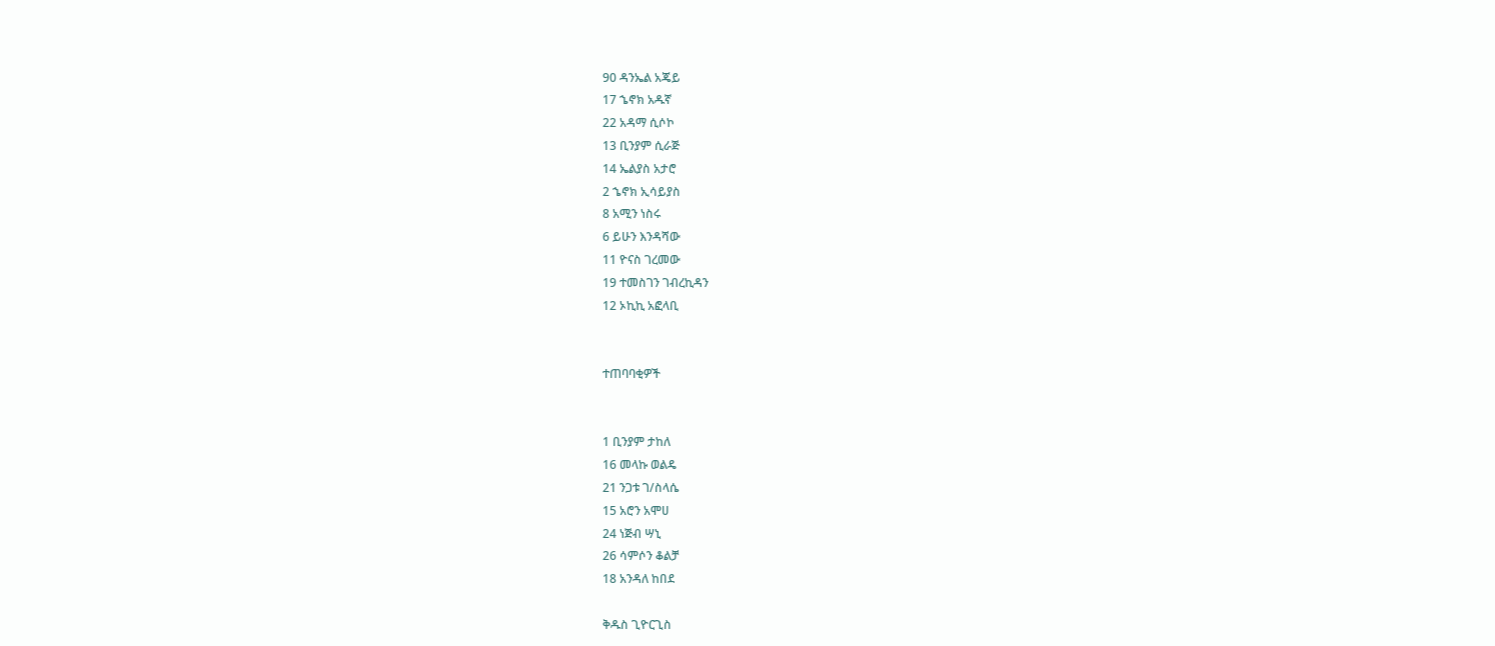90 ዳንኤል አጄይ
17 ኄኖክ አዱኛ
22 አዳማ ሲሶኮ
13 ቢንያም ሲራጅ
14 ኤልያስ አታሮ
2 ኄኖክ ኢሳይያስ
8 አሚን ነስሩ
6 ይሁን እንዳሻው
11 ዮናስ ገረመው
19 ተመስገን ገብረኪዳን
12 ኦኪኪ አፎላቢ


ተጠባባቂዎች


1 ቢንያም ታከለ
16 መላኩ ወልዴ
21 ንጋቱ ገ/ስላሴ
15 አሮን አሞሀ
24 ነጅብ ሣኒ
26 ሳምሶን ቆልቻ
18 አንዳለ ከበደ

ቅዱስ ጊዮርጊስ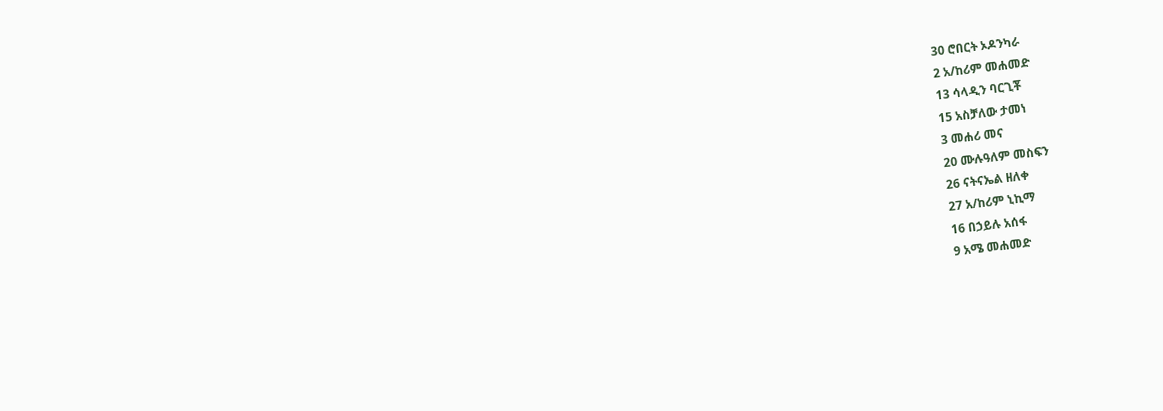30 ሮበርት ኦዶንካራ
2 አ/ከሪም መሐመድ
13 ሳላዲን ባርጊቾ
15 አስቻለው ታመነ
3 መሐሪ መና
20 ሙሉዓለም መስፍን
26 ናትናኤል ዘለቀ
27 አ/ከሪም ኒኪማ
16 በኃይሉ አሰፋ
9 አሜ መሐመድ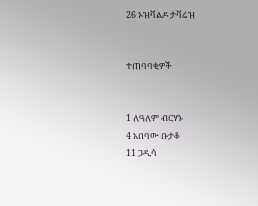26 ኦዝቫልዶ ታቫሬዝ


ተጠባባቂዎች


1 ለዓለም ብርሃኑ
4 አበባው ቡታቆ
11 ጋዲሳ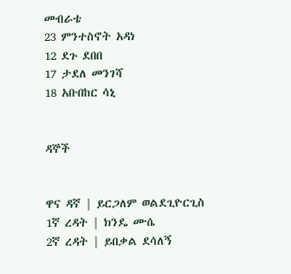መብራቴ
23 ምንተስኖት አዳነ
12 ደጉ ደበበ
17 ታደለ መንገሻ
18 አቡበከር ሳኒ


ዳኞች


ዋና ዳኛ | ይርጋለም ወልደጊዮርጊስ
1ኛ ረዳት | ክንዴ ሙሴ
2ኛ ረዳት | ይበቃል ደሳለኝ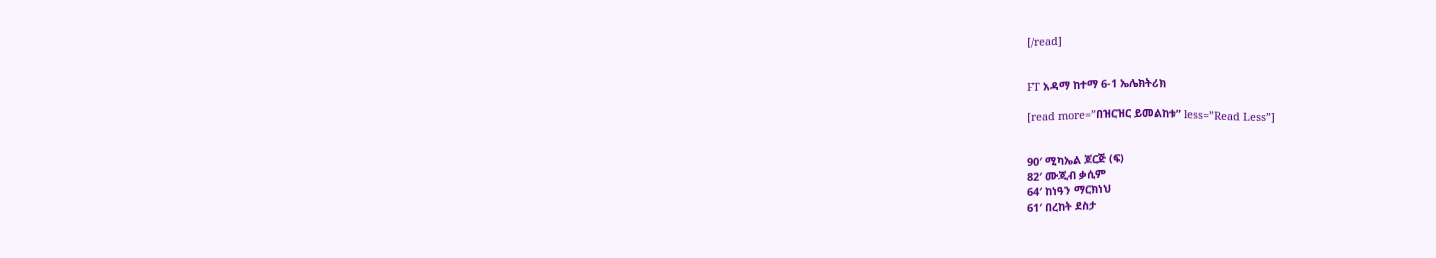[/read]


FT አዳማ ከተማ 6-1 ኤሌክትሪክ

[read more=”በዝርዝር ይመልከቱ” less=”Read Less”]


90′ ሚካኤል ጆርጅ (ፍ)
82′ ሙጂብ ቃሲም
64′ ከነዓን ማርክነህ
61′ በረከት ደስታ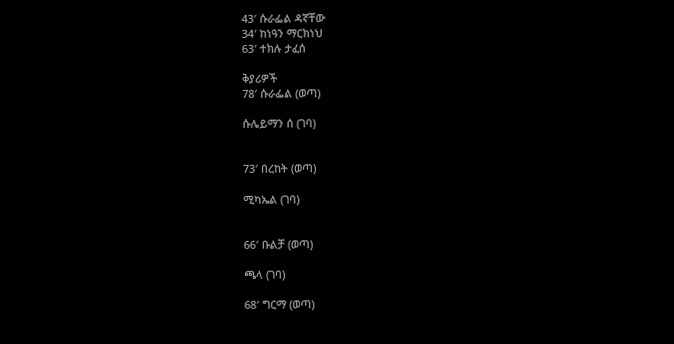43′ ሱራፌል ዳኛቸው
34′ ከነዓን ማርክነህ
63′ ተክሉ ታፈሰ

ቅያሪዎች
78′ ሱራፌል (ወጣ)

ሱሌይማን ሰ (ገባ)


73′ በረከት (ወጣ)

ሚካኤል (ገባ)


66′ ቡልቻ (ወጣ)

ጫላ (ገባ)

68′ ግርማ (ወጣ)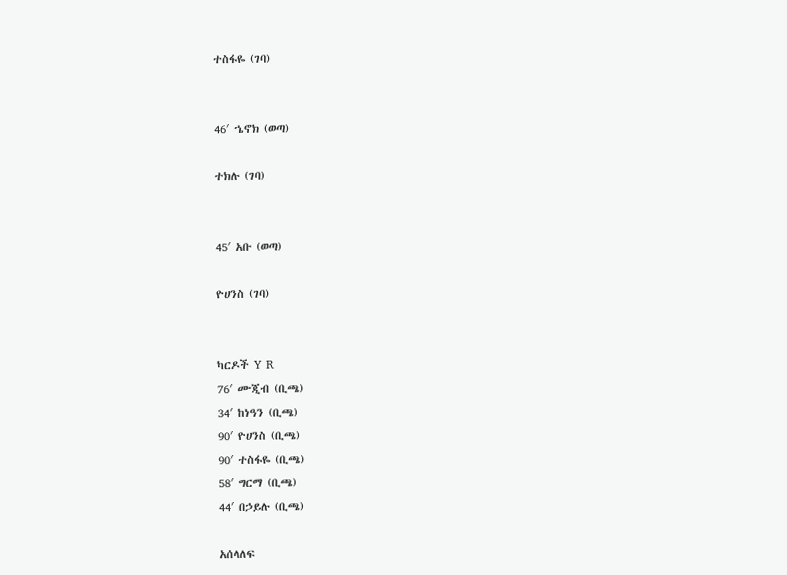ተስፋዬ (ገባ)


46′ ኄኖክ (ወጣ)

ተክሉ (ገባ)


45′ አቡ (ወጣ)

ዮሀንስ (ገባ)


ካርዶች Y R
76′ ሙጂብ (ቢጫ)
34′ ከነዓን (ቢጫ)
90′ ዮሀንስ (ቢጫ)
90′ ተስፋዬ (ቢጫ)
58′ ግርማ (ቢጫ)
44′ በኃይሉ (ቢጫ)

አሰላለፍ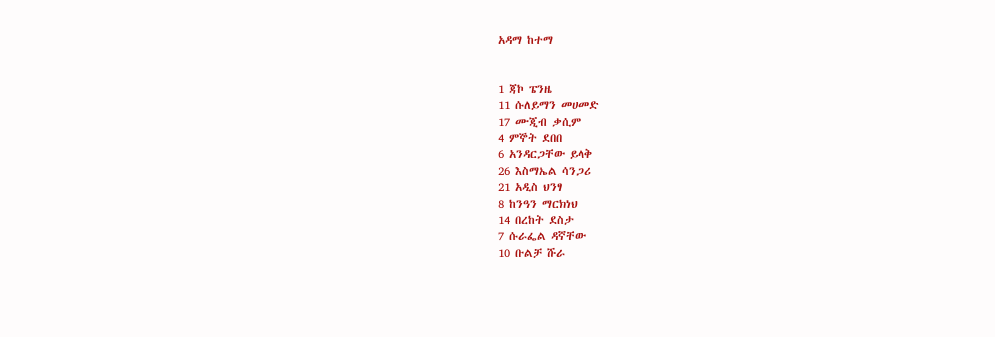አዳማ ከተማ


1 ጃኮ ፔንዜ
11 ሱለይማን መሀመድ
17 ሙጂብ ቃሲም
4 ምኞት ደበበ
6 አንዳርጋቸው ይላቅ
26 እስማኤል ሳንጋሪ
21 አዲስ ህንፃ
8 ከንዓን ማርክነህ
14 በረከት ደስታ
7 ሱራፌል ዳኛቸው
10 ቡልቻ ሹራ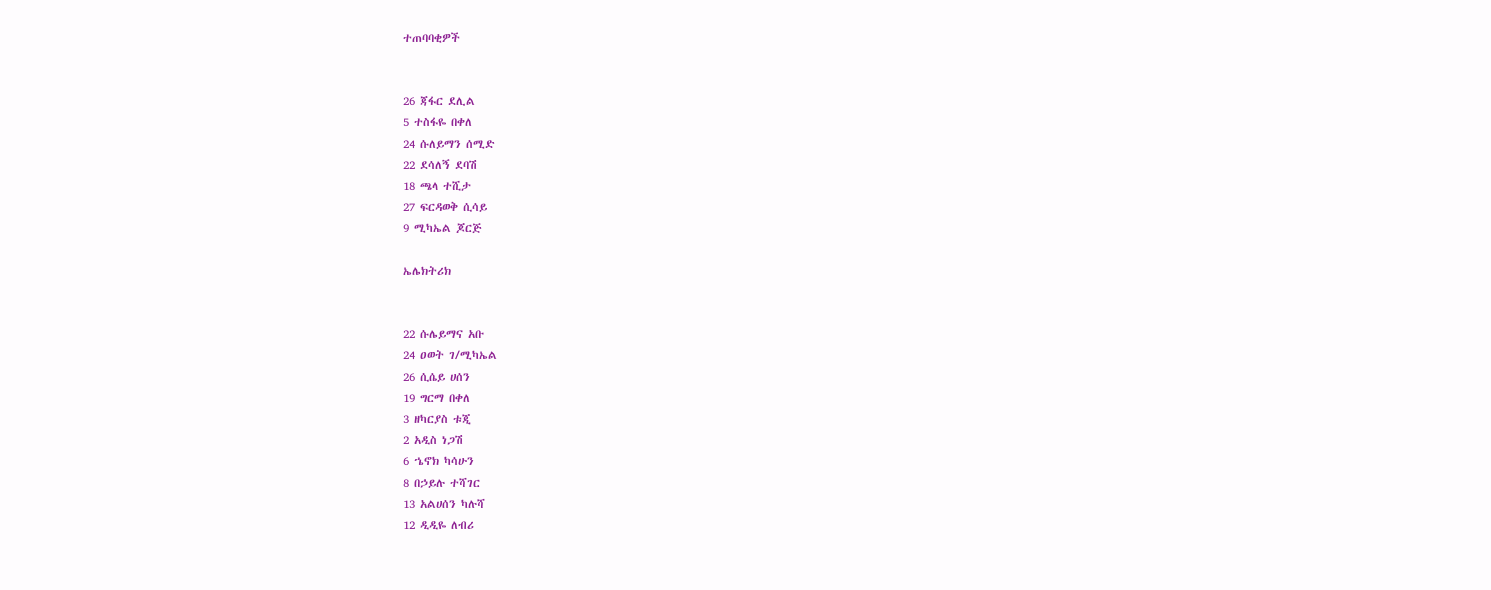ተጠባባቂዎች


26 ጃፋር ደሊል
5 ተስፋዬ በቀለ
24 ሱለይማን ሰሚድ
22 ደሳለኝ ደባሽ
18 ጫላ ተሺታ
27 ፍርዳወቅ ሲሳይ
9 ሚካኤል ጆርጅ

ኤሌክትሪክ


22 ሱሌይማና አቡ
24 ዐወት ገ/ሚካኤል
26 ሲሴይ ሀሰን
19 ግርማ በቀለ
3 ዘካርያስ ቱጂ
2 አዲስ ነጋሽ
6 ኄኖክ ካሳሁን
8 በኃይሉ ተሻገር
13 አልሀሰን ካሉሻ
12 ዲዲዬ ለብሪ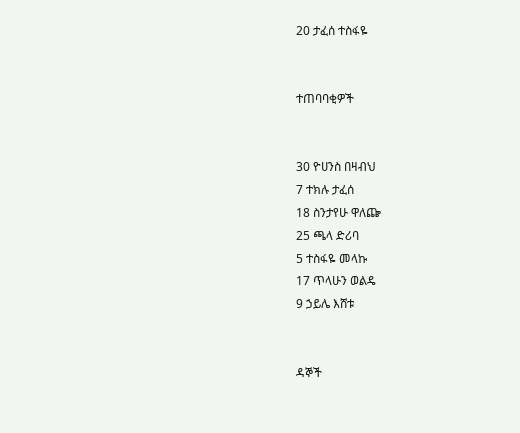20 ታፈሰ ተስፋዬ


ተጠባባቂዎች


30 ዮሀንስ በዛብህ
7 ተክሉ ታፈሰ
18 ስንታየሁ ዋለጬ
25 ጫላ ድሪባ
5 ተስፋዬ መላኩ
17 ጥላሁን ወልዴ
9 ኃይሌ እሸቱ


ዳኞች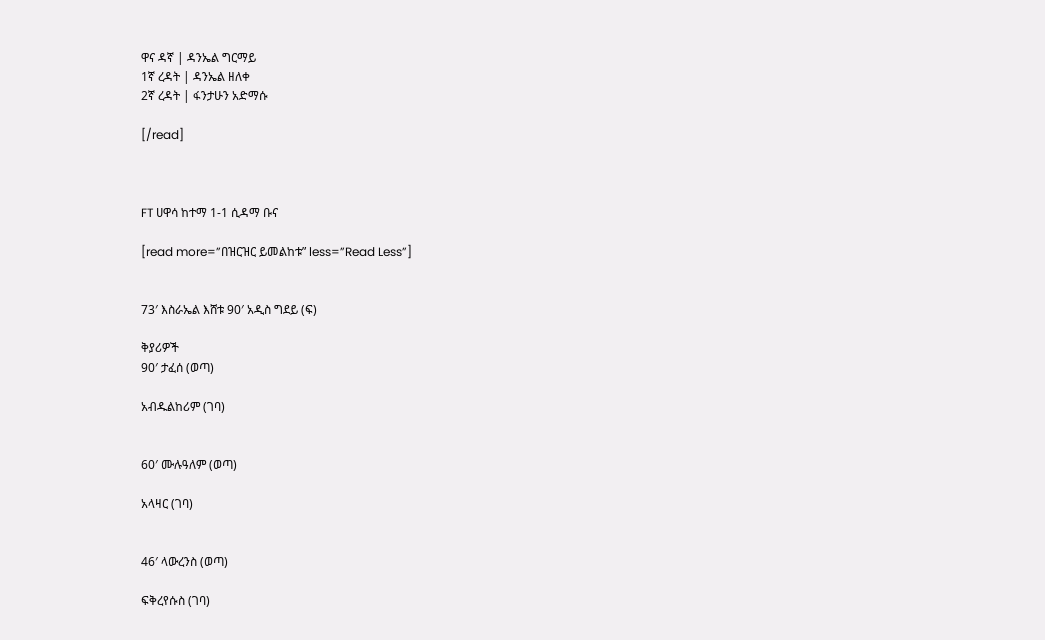ዋና ዳኛ | ዳንኤል ግርማይ
1ኛ ረዳት | ዳንኤል ዘለቀ
2ኛ ረዳት | ፋንታሁን አድማሱ

[/read]



FT ሀዋሳ ከተማ 1-1 ሲዳማ ቡና

[read more=”በዝርዝር ይመልከቱ” less=”Read Less”]


73′ እስራኤል እሸቱ 90′ አዲስ ግደይ (ፍ)

ቅያሪዎች
90′ ታፈሰ (ወጣ)

አብዱልከሪም (ገባ)


60′ ሙሉዓለም (ወጣ)

አላዛር (ገባ)


46′ ላውረንስ (ወጣ)

ፍቅረየሱስ (ገባ)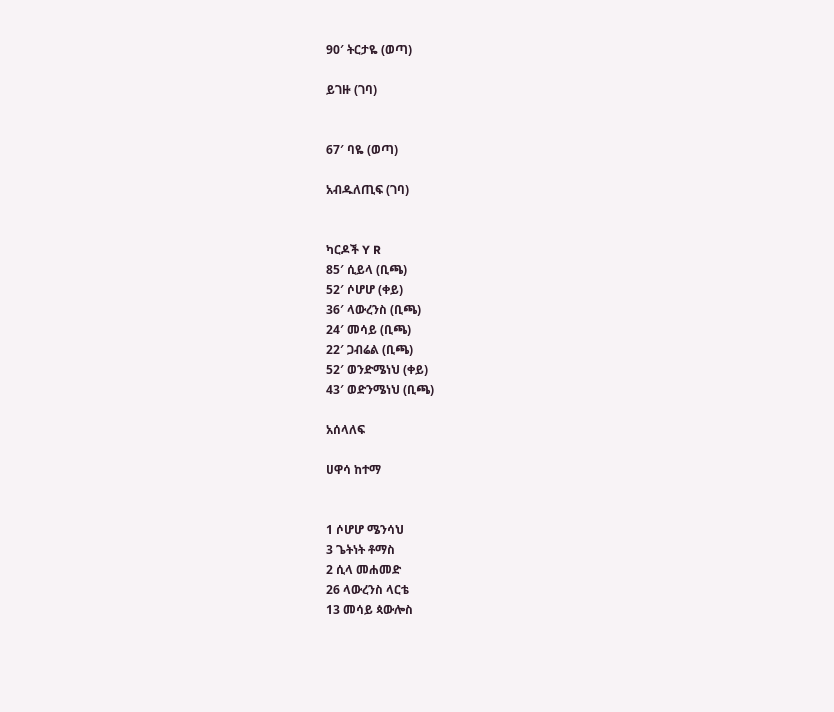90′ ትርታዬ (ወጣ)

ይገዙ (ገባ)


67′ ባዬ (ወጣ)

አብዱለጢፍ (ገባ)


ካርዶች Y R
85′ ሲይላ (ቢጫ)
52′ ሶሆሆ (ቀይ)
36′ ላውረንስ (ቢጫ)
24′ መሳይ (ቢጫ)
22′ ጋብሬል (ቢጫ)
52′ ወንድሜነህ (ቀይ)
43′ ወድንሜነህ (ቢጫ)

አሰላለፍ

ሀዋሳ ከተማ


1 ሶሆሆ ሜንሳህ
3 ጌትነት ቶማስ
2 ሲላ መሐመድ
26 ላውረንስ ላርቴ
13 መሳይ ጳውሎስ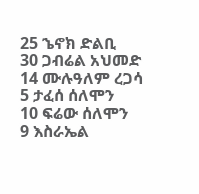25 ኄኖክ ድልቢ
30 ጋብሬል አህመድ
14 ሙሉዓለም ረጋሳ
5 ታፈሰ ሰለሞን
10 ፍሬው ሰለሞን
9 እስራኤል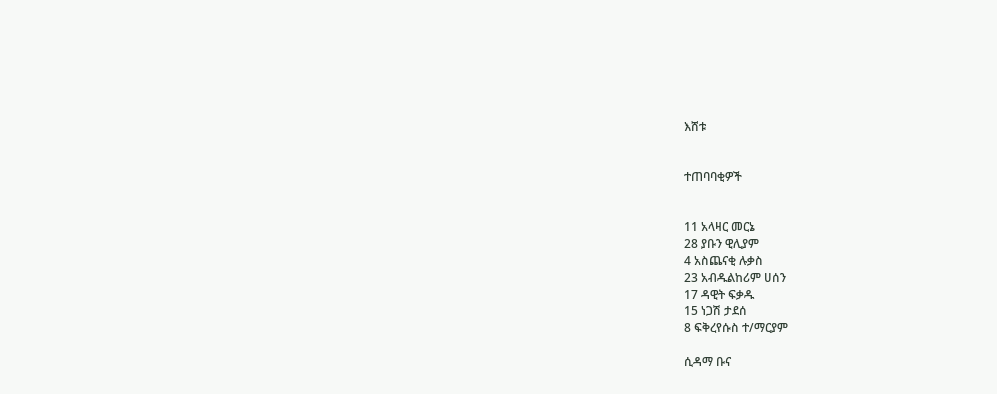እሸቱ


ተጠባባቂዎች


11 አላዛር መርኔ
28 ያቡን ዊሊያም
4 አስጨናቂ ሉቃስ
23 አብዱልከሪም ሀሰን
17 ዳዊት ፍቃዱ
15 ነጋሽ ታደሰ
8 ፍቅረየሱስ ተ/ማርያም

ሲዳማ ቡና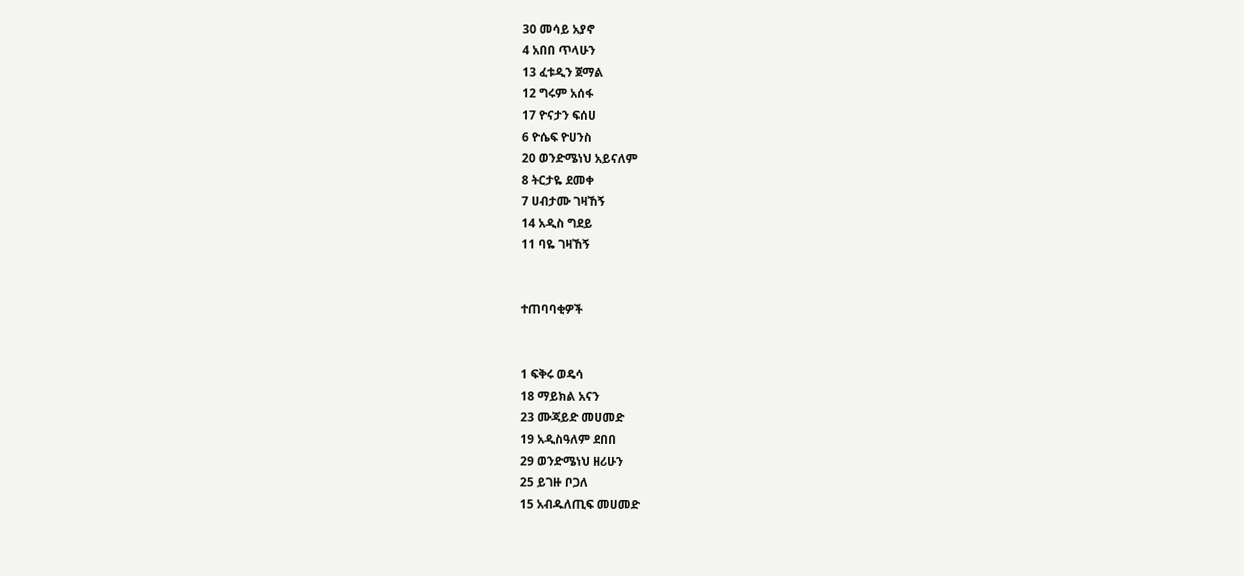30 መሳይ አያኖ
4 አበበ ጥላሁን
13 ፈቱዲን ጀማል
12 ግሩም አሰፋ
17 ዮናታን ፍሰሀ
6 ዮሴፍ ዮሀንስ
20 ወንድሜነህ አይናለም
8 ትርታዬ ደመቀ
7 ሀብታሙ ገዛኸኝ
14 አዲስ ግደይ
11 ባዬ ገዛኸኝ


ተጠባባቂዎች


1 ፍቅሩ ወዴሳ
18 ማይክል አናን
23 ሙጃይድ መሀመድ
19 አዲስዓለም ደበበ
29 ወንድሜነህ ዘሪሁን
25 ይገዙ ቦጋለ
15 አብዱለጢፍ መሀመድ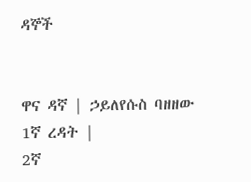ዳኞች


ዋና ዳኛ | ኃይለየሱስ ባዘዘው
1ኛ ረዳት |
2ኛ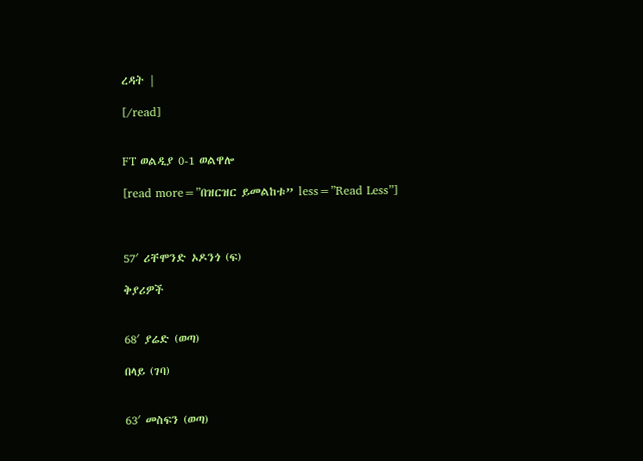ረዳት |

[/read]


FT ወልዲያ 0-1 ወልዋሎ

[read more=”በዝርዝር ይመልከቱ” less=”Read Less”]



57′ ሪቸሞንድ ኦዶንጎ (ፍ)

ቅያሪዎች


68′ ያሬድ (ወጣ)

በላይ (ገባ)


63′ መስፍን (ወጣ)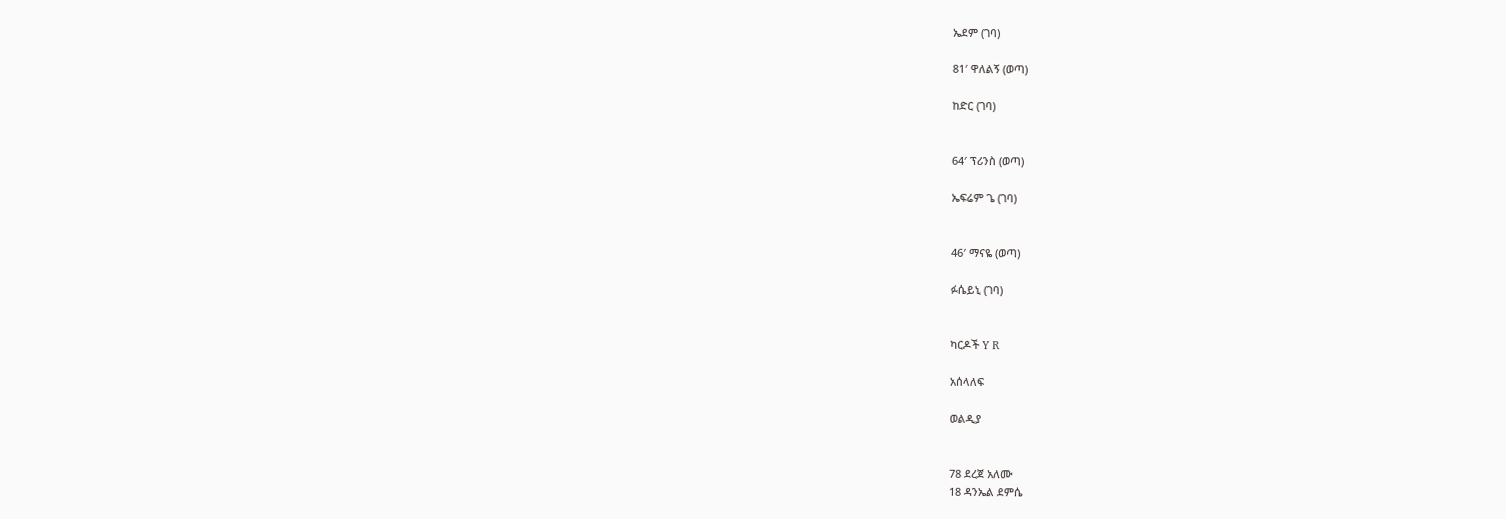ኤደም (ገባ)

81′ ዋለልኝ (ወጣ)

ከድር (ገባ)


64′ ፕሪንስ (ወጣ)

ኤፍሬም ጌ (ገባ)


46′ ማናዬ (ወጣ)

ፉሴይኒ (ገባ)


ካርዶች Y R

አሰላለፍ

ወልዲያ


78 ደረጀ አለሙ
18 ዳንኤል ደምሴ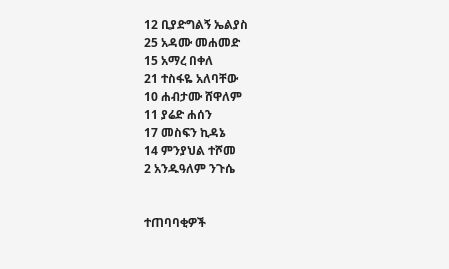12 ቢያድግልኝ ኤልያስ
25 አዳሙ መሐመድ
15 አማረ በቀለ
21 ተስፋዬ አለባቸው
10 ሐብታሙ ሸዋለም
11 ያሬድ ሐሰን
17 መስፍን ኪዳኔ
14 ምንያህል ተሾመ
2 አንዱዓለም ንጉሴ


ተጠባባቂዎች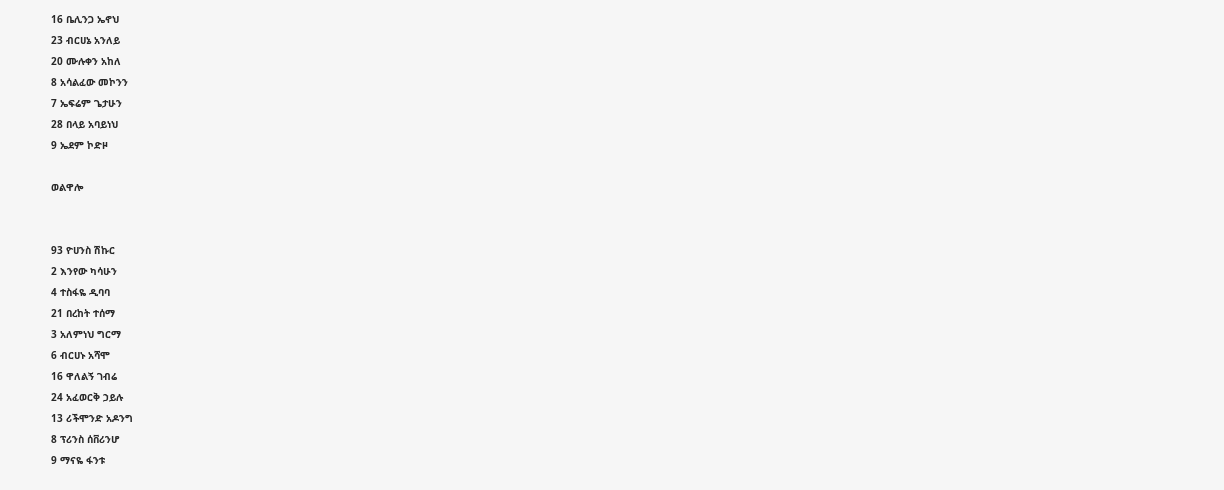16 ቤሊንጋ ኤኖህ
23 ብርሀኔ አንለይ
20 ሙሉቀን አከለ
8 አሳልፈው መኮንን
7 ኤፍሬም ጌታሁን
28 በላይ አባይነህ
9 ኤደም ኮድዞ

ወልዋሎ


93 ዮሀንስ ሽኩር
2 እንየው ካሳሁን
4 ተስፋዬ ዲባባ
21 በረከት ተሰማ
3 አለምነህ ግርማ
6 ብርሀኑ አሻሞ
16 ዋለልኝ ገብሬ
24 አፈወርቅ ኃይሉ
13 ሪችሞንድ አዶንግ
8 ፕሪንስ ሰቨሪንሆ
9 ማናዬ ፋንቱ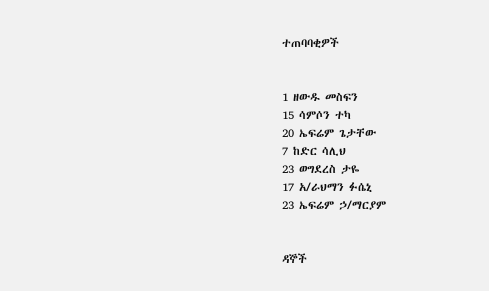ተጠባባቂዎች


1 ዘውዱ መስፍን
15 ሳምሶን ተካ
20 ኤፍሬም ጌታቸው
7 ከድር ሳሊህ
23 ወግደረስ ታዬ
17 አ/ራህማን ፉሴኒ
23 ኤፍሬም ኃ/ማርያም


ዳኞች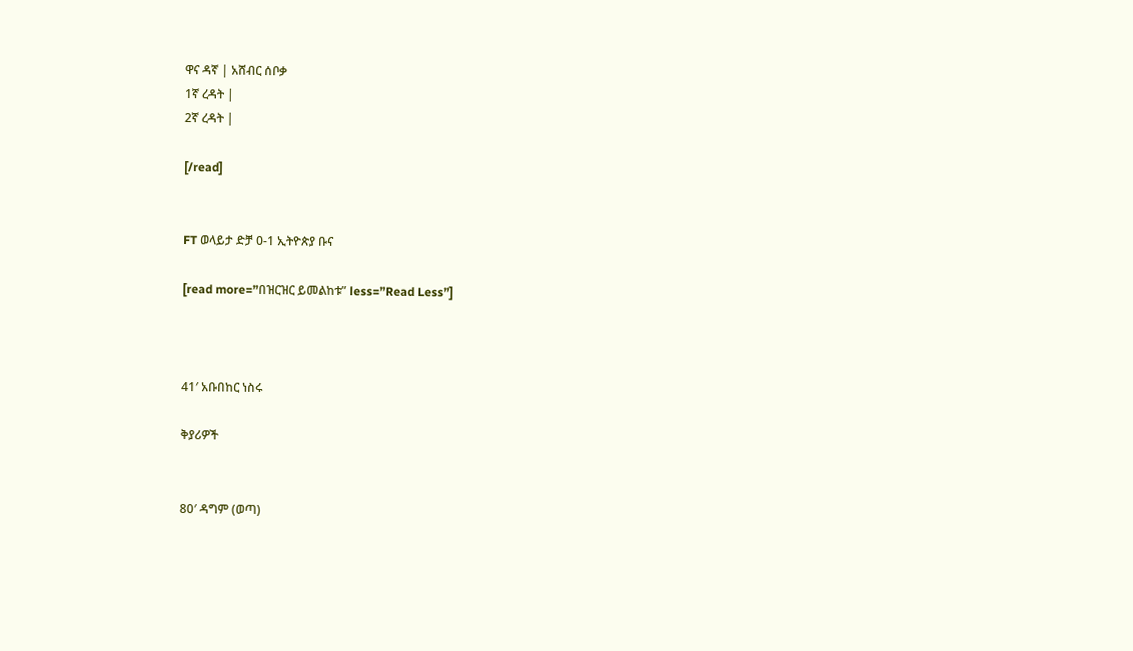ዋና ዳኛ | አሸብር ሰቦቃ
1ኛ ረዳት |
2ኛ ረዳት |

[/read]


FT ወላይታ ድቻ 0-1 ኢትዮጵያ ቡና

[read more=”በዝርዝር ይመልከቱ” less=”Read Less”]



41′ አቡበከር ነስሩ

ቅያሪዎች


80′ ዳግም (ወጣ)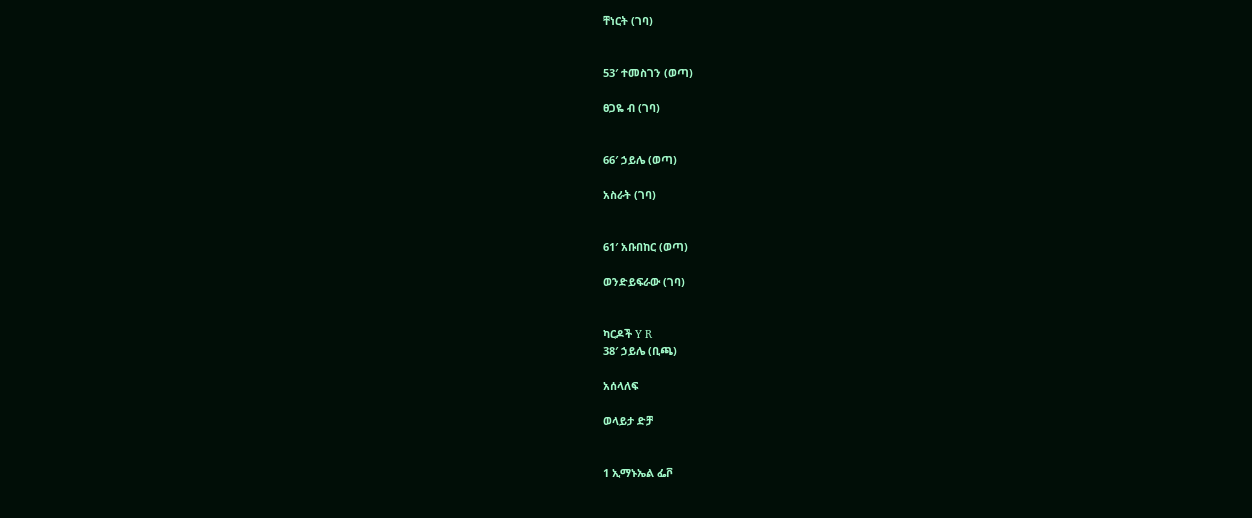ቸነርት (ገባ)


53′ ተመስገን (ወጣ)

ፀጋዬ ብ (ገባ)


66′ ኃይሌ (ወጣ)

አስራት (ገባ)


61′ አቡበከር (ወጣ)

ወንድይፍራው (ገባ)


ካርዶች Y R
38′ ኃይሌ (ቢጫ)

አሰላለፍ

ወላይታ ድቻ


1 ኢማኑኤል ፌቮ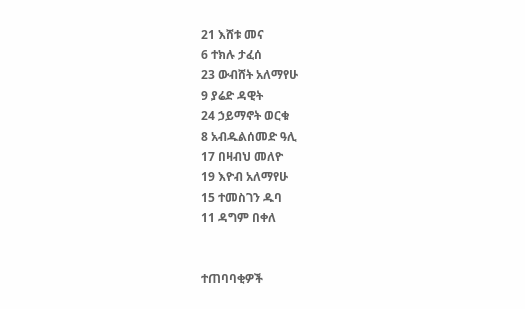21 እሸቱ መና
6 ተክሉ ታፈሰ
23 ውብሸት አለማየሁ
9 ያሬድ ዳዊት
24 ኃይማኖት ወርቁ
8 አብዱልሰመድ ዓሊ
17 በዛብህ መለዮ
19 እዮብ አለማየሁ
15 ተመስገን ዱባ
11 ዳግም በቀለ


ተጠባባቂዎች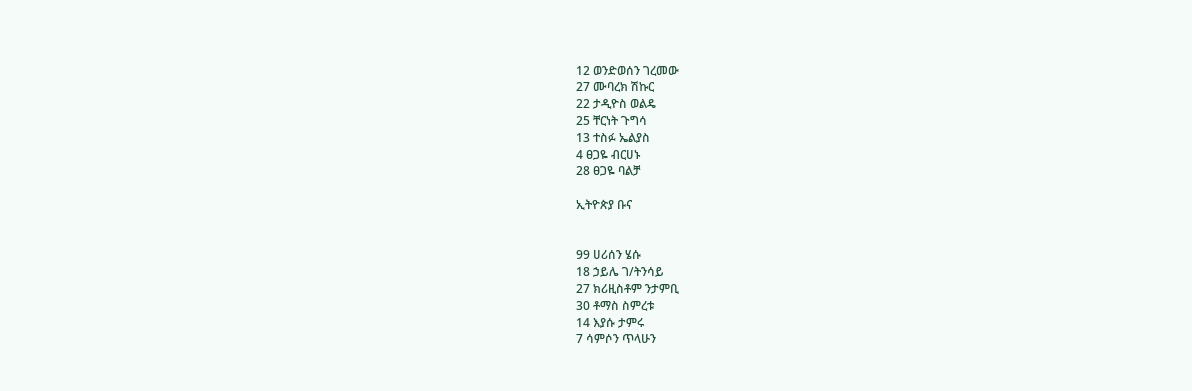12 ወንድወሰን ገረመው
27 ሙባረክ ሽኩር
22 ታዲዮስ ወልዴ
25 ቸርነት ጉግሳ
13 ተስፉ ኤልያስ
4 ፀጋዬ ብርሀኑ
28 ፀጋዬ ባልቻ

ኢትዮጵያ ቡና


99 ሀሪሰን ሄሱ
18 ኃይሌ ገ/ትንሳይ
27 ክሪዚስቶም ንታምቢ
30 ቶማስ ስምረቱ
14 እያሱ ታምሩ
7 ሳምሶን ጥላሁን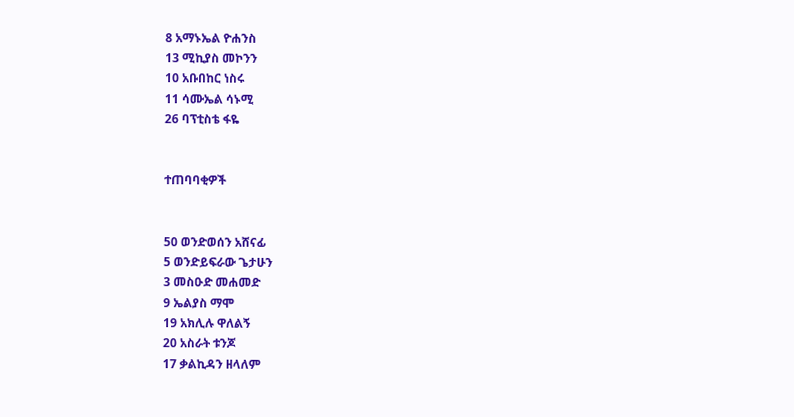8 አማኑኤል ዮሐንስ
13 ሚኪያስ መኮንን
10 አቡበከር ነስሩ
11 ሳሙኤል ሳኑሚ
26 ባፕቲስቴ ፋዬ


ተጠባባቂዎች


50 ወንድወሰን አሸናፊ
5 ወንድይፍራው ጌታሁን
3 መስዑድ መሐመድ
9 ኤልያስ ማሞ
19 አክሊሉ ዋለልኝ
20 አስራት ቱንጆ
17 ቃልኪዳን ዘላለም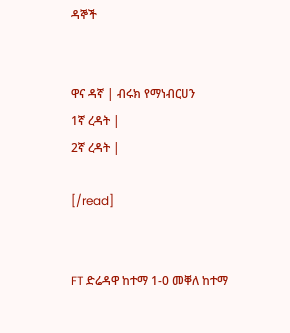ዳኞች


ዋና ዳኛ | ብሩክ የማነብርሀን
1ኛ ረዳት |
2ኛ ረዳት |

[/read]


FT ድሬዳዋ ከተማ 1-0 መቐለ ከተማ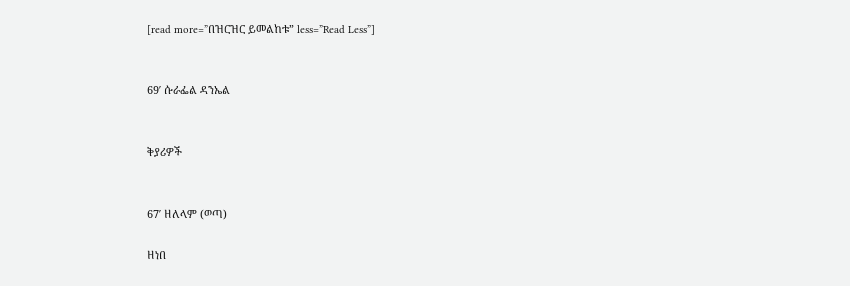[read more=”በዝርዝር ይመልከቱ” less=”Read Less”]


69′ ሱራፌል ዳንኤል


ቅያሪዎች


67′ ዘለላም (ወጣ)

ዘነበ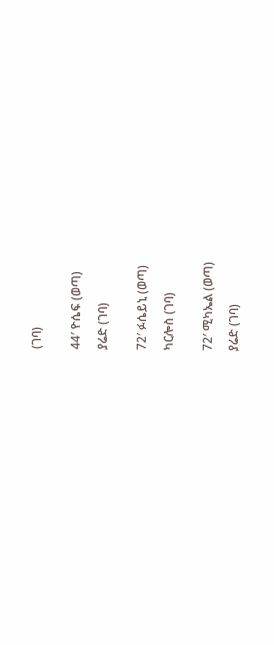(ገባ)


44′ ዮሴፍ (ወጣ)

ያሬድ (ገባ)


72′ ፉሴይኒ (ወጣ)

ካርሎስ (ገባ)


72′ ሚካኤል (ወጣ)

ያሬድ (ገባ)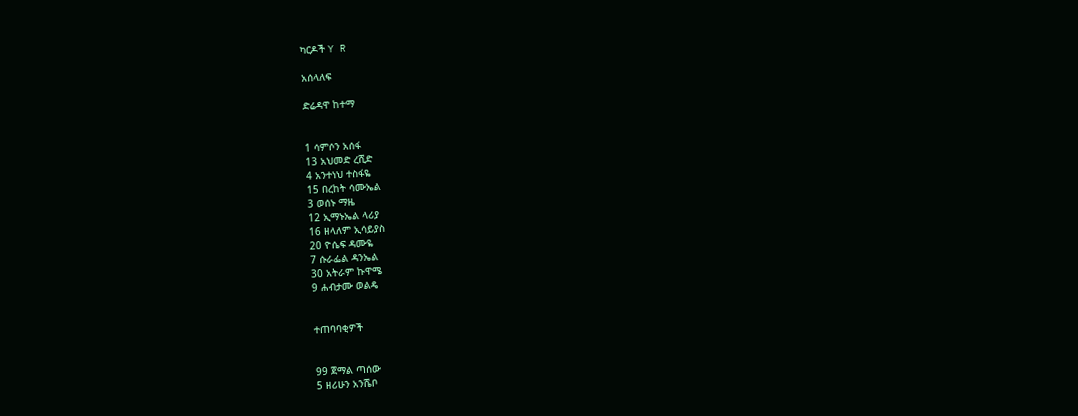ካርዶች Y R

አሰላለፍ

ድሬዳዋ ከተማ


1 ሳምሶን አሰፋ
13 አህመድ ረሺድ
4 አንተነህ ተስፋዬ
15 በረከት ሳሙኤል
3 ወሰኑ ማዜ
12 ኢማኑኤል ላሪያ
16 ዘላለም ኢሳይያስ
20 ዮሴፍ ዳሙዬ
7 ሱራፌል ዳንኤል
30 አትራም ኩዋሜ
9 ሐብታሙ ወልዴ


ተጠባባቂዎች


99 ጀማል ጣሰው
5 ዘሪሁን አንሼቦ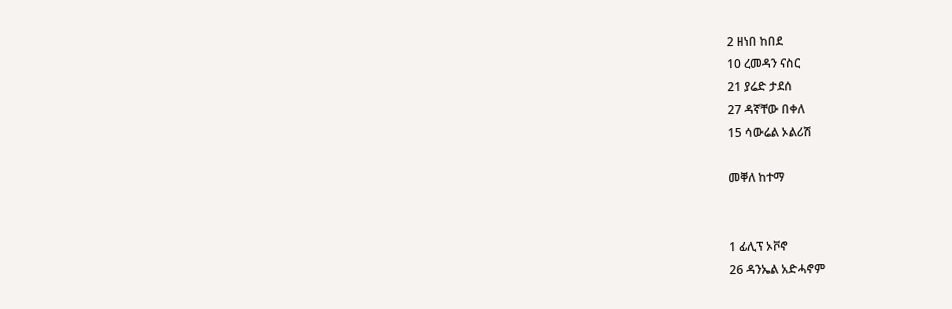2 ዘነበ ከበደ
10 ረመዳን ናስር
21 ያሬድ ታደሰ
27 ዳኛቸው በቀለ
15 ሳውሬል ኦልሪሽ

መቐለ ከተማ


1 ፊሊፕ ኦቮኖ
26 ዳንኤል አድሓኖም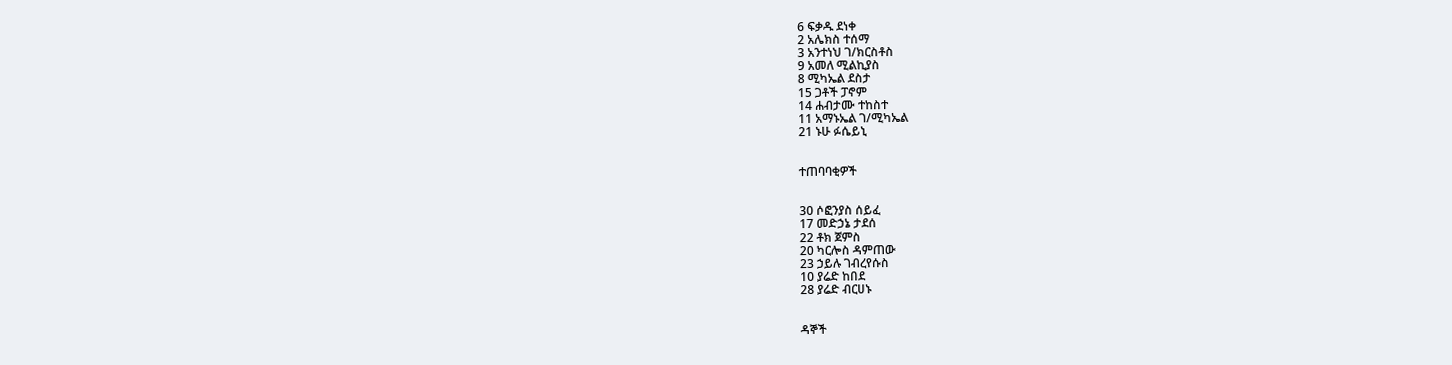6 ፍቃዱ ደነቀ
2 አሌክስ ተሰማ
3 አንተነህ ገ/ክርስቶስ
9 አመለ ሚልኪያስ
8 ሚካኤል ደስታ
15 ጋቶች ፓኖም
14 ሐብታሙ ተከስተ
11 አማኑኤል ገ/ሚካኤል
21 ኑሁ ፉሴይኒ


ተጠባባቂዎች


30 ሶፎንያስ ሰይፈ
17 መድኃኔ ታደሰ
22 ቶክ ጀምስ
20 ካርሎስ ዳምጠው
23 ኃይሉ ገብረየሱስ
10 ያሬድ ከበደ
28 ያሬድ ብርሀኑ


ዳኞች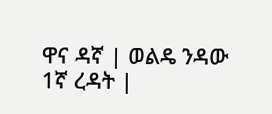ዋና ዳኛ | ወልዴ ንዳው
1ኛ ረዳት |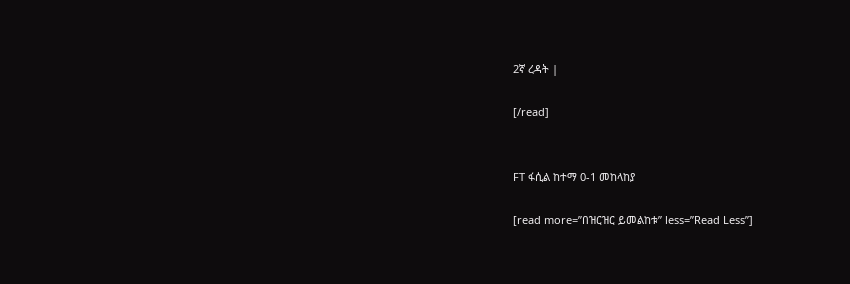2ኛ ረዳት |

[/read]


FT ፋሲል ከተማ 0-1 መከላከያ

[read more=”በዝርዝር ይመልከቱ” less=”Read Less”]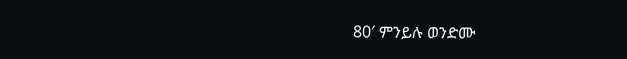80′ ምንይሉ ወንድሙ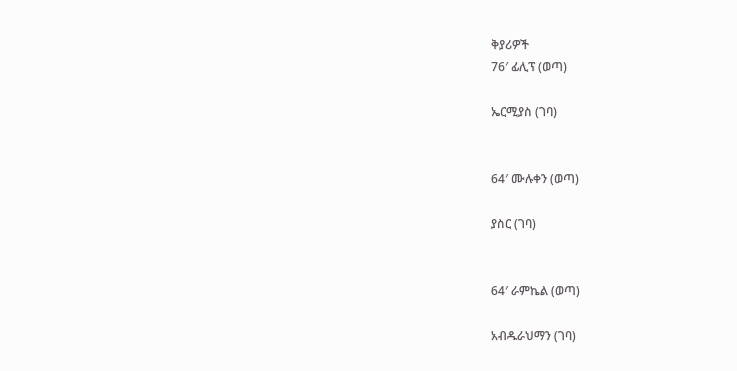ቅያሪዎች
76′ ፊሊፕ (ወጣ)

ኤርሚያስ (ገባ)


64′ ሙሉቀን (ወጣ)

ያስር (ገባ)


64′ ራምኬል (ወጣ)

አብዱራህማን (ገባ)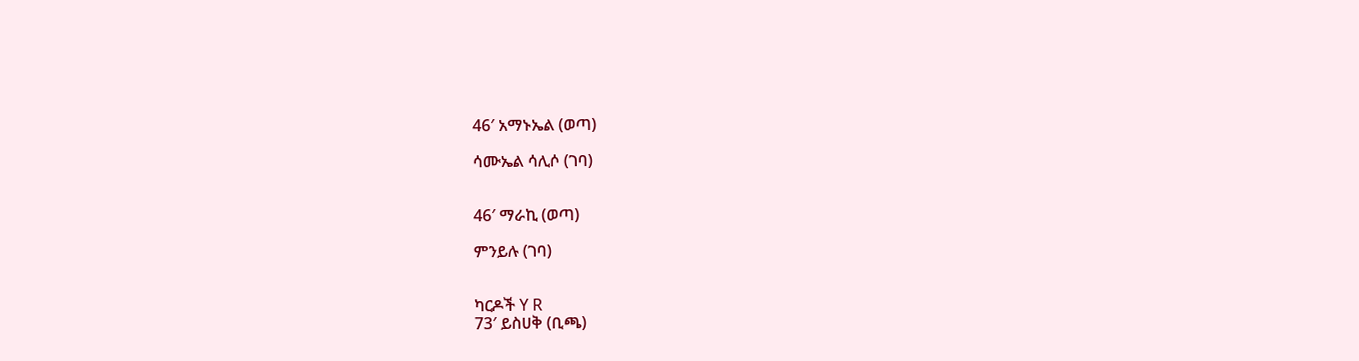46′ አማኑኤል (ወጣ)

ሳሙኤል ሳሊሶ (ገባ)


46′ ማራኪ (ወጣ)

ምንይሉ (ገባ)


ካርዶች Y R
73′ ይስሀቅ (ቢጫ)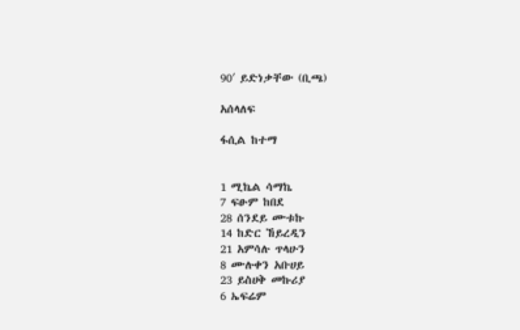90′ ይድነቃቸው (ቢጫ)

አሰላለፍ

ፋሲል ከተማ


1 ሚኬል ሳማኬ
7 ፍፁም ከበደ
28 ሰንደይ ሙቱኩ
14 ከድር ኸይረዲን
21 አምሳሉ ጥላሁን
8 ሙሉቀን አቡሀይ
23 ይስሀቅ መኩሪያ
6 ኤፍሬም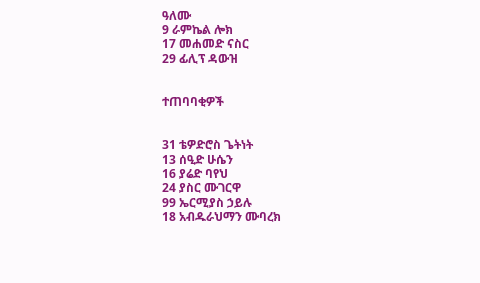ዓለሙ
9 ራምኬል ሎክ
17 መሐመድ ናስር
29 ፊሊፕ ዳውዝ


ተጠባባቂዎች


31 ቴዎድሮስ ጌትነት
13 ሰዒድ ሁሴን
16 ያሬድ ባየህ
24 ያስር ሙገርዋ
99 ኤርሚያስ ኃይሉ
18 አብዱራህማን ሙባረክ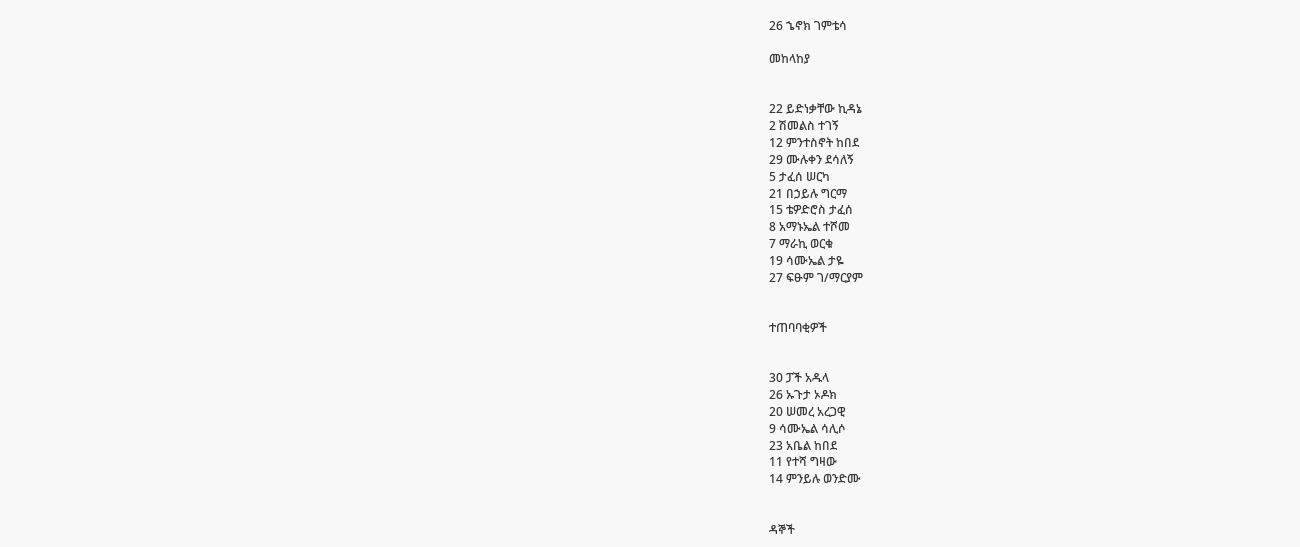26 ኄኖክ ገምቴሳ

መከላከያ


22 ይድነቃቸው ኪዳኔ
2 ሽመልስ ተገኝ
12 ምንተስኖት ከበደ
29 ሙሉቀን ደሳለኝ
5 ታፈሰ ሠርካ
21 በኃይሉ ግርማ
15 ቴዎድሮስ ታፈሰ
8 አማኑኤል ተሾመ
7 ማራኪ ወርቁ
19 ሳሙኤል ታዬ
27 ፍፁም ገ/ማርያም


ተጠባባቂዎች


30 ፓች አዱላ
26 ኡጉታ ኦዶክ
20 ሠመረ አረጋዊ
9 ሳሙኤል ሳሊሶ
23 አቤል ከበደ
11 የተሻ ግዛው
14 ምንይሉ ወንድሙ


ዳኞች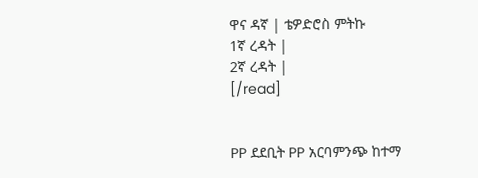ዋና ዳኛ | ቴዎድሮስ ምትኩ
1ኛ ረዳት |
2ኛ ረዳት |
[/read]


PP ደደቢት PP አርባምንጭ ከተማ